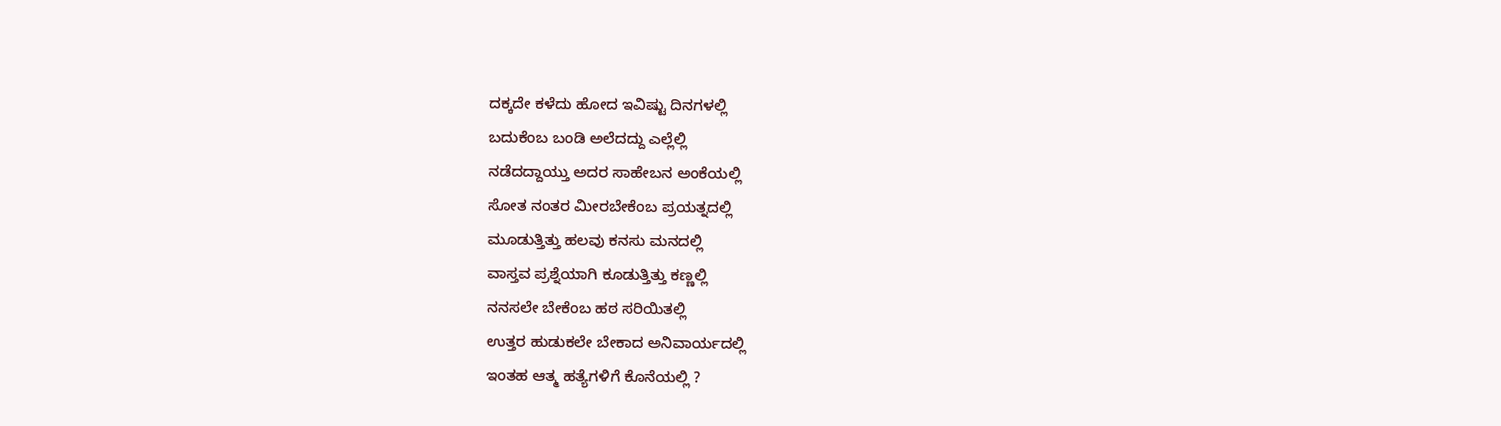ದಕ್ಕದೇ ಕಳೆದು ಹೋದ ಇವಿಷ್ಟು ದಿನಗಳಲ್ಲಿ
ಬದುಕೆಂಬ ಬಂಡಿ ಅಲೆದದ್ದು ಎಲ್ಲೆಲ್ಲಿ
ನಡೆದದ್ದಾಯ್ತು ಅದರ ಸಾಹೇಬನ ಅಂಕೆಯಲ್ಲಿ
ಸೋತ ನಂತರ ಮೀರಬೇಕೆಂಬ ಪ್ರಯತ್ನದಲ್ಲಿ
ಮೂಡುತ್ತಿತ್ತು ಹಲವು ಕನಸು ಮನದಲ್ಲಿ
ವಾಸ್ತವ ಪ್ರಶ್ನೆಯಾಗಿ ಕೂಡುತ್ತಿತ್ತು ಕಣ್ಣಲ್ಲಿ
ನನಸಲೇ ಬೇಕೆಂಬ ಹಠ ಸರಿಯಿತಲ್ಲಿ
ಉತ್ತರ ಹುಡುಕಲೇ ಬೇಕಾದ ಅನಿವಾರ್ಯದಲ್ಲಿ
ಇಂತಹ ಆತ್ಮ ಹತ್ಯೆಗಳಿಗೆ ಕೊನೆಯಲ್ಲಿ ?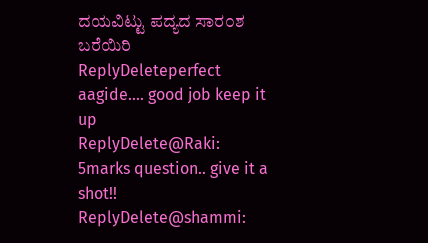ದಯವಿಟ್ಟು ಪದ್ಯದ ಸಾರ೦ಶ ಬರೆಯಿರಿ
ReplyDeleteperfect aagide.... good job keep it up
ReplyDelete@Raki: 5marks question.. give it a shot!!
ReplyDelete@shammi: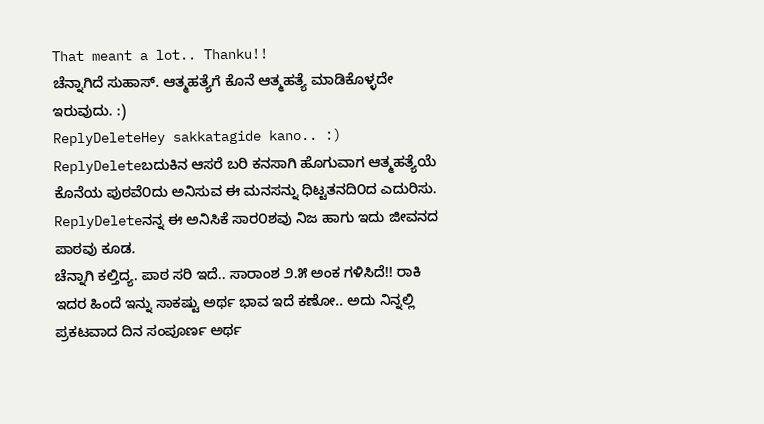That meant a lot.. Thanku!!
ಚೆನ್ನಾಗಿದೆ ಸುಹಾಸ್. ಆತ್ಮಹತ್ಯೆಗೆ ಕೊನೆ ಆತ್ಮಹತ್ಯೆ ಮಾಡಿಕೊಳ್ಳದೇ ಇರುವುದು. :)
ReplyDeleteHey sakkatagide kano.. :)
ReplyDeleteಬದುಕಿನ ಆಸರೆ ಬರಿ ಕನಸಾಗಿ ಹೊಗುವಾಗ ಆತ್ಮಹತ್ಯೆಯೆ ಕೊನೆಯ ಪುಠವೆ೦ದು ಅನಿಸುವ ಈ ಮನಸನ್ನು ಧಿಟ್ಟತನದಿ೦ದ ಎದುರಿಸು.
ReplyDeleteನನ್ನ ಈ ಅನಿಸಿಕೆ ಸಾರ೦ಶವು ನಿಜ ಹಾಗು ಇದು ಜೀವನದ ಪಾಠವು ಕೂಡ.
ಚೆನ್ನಾಗಿ ಕಲ್ತಿದ್ಯ. ಪಾಠ ಸರಿ ಇದೆ.. ಸಾರಾಂಶ ೨.೫ ಅಂಕ ಗಳಿಸಿದೆ!! ರಾಕಿ ಇದರ ಹಿಂದೆ ಇನ್ನು ಸಾಕಷ್ಟು ಅರ್ಥ ಭಾವ ಇದೆ ಕಣೋ.. ಅದು ನಿನ್ನಲ್ಲಿ ಪ್ರಕಟವಾದ ದಿನ ಸಂಪೂರ್ಣ ಅರ್ಥ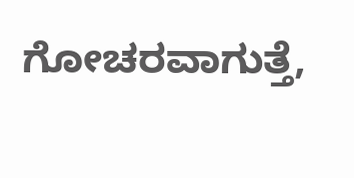ಗೋಚರವಾಗುತ್ತೆ,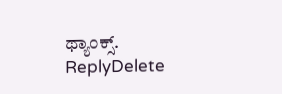ಥ್ಯಾಂಕ್ಸ್.
ReplyDelete